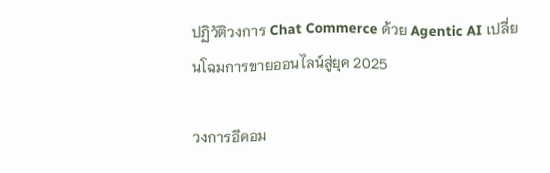ปฏิวัติวงการ Chat Commerce ด้วย Agentic AI เปลี่ยนโฉมการขายออนไลน์สู่ยุค 2025

วงการอีคอม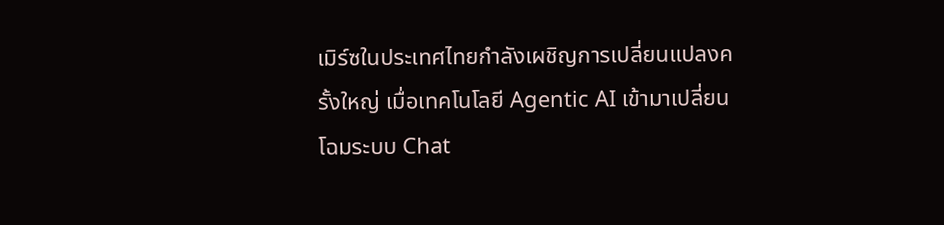เมิร์ซในประเทศไทยกำลังเผชิญการเปลี่ยนแปลงครั้งใหญ่ เมื่อเทคโนโลยี Agentic AI เข้ามาเปลี่ยนโฉมระบบ Chat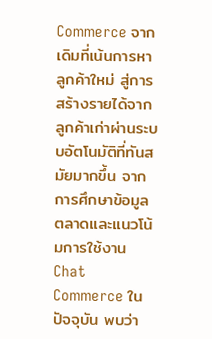Commerce จากเดิมที่เน้นการหาลูกค้าใหม่ สู่การสร้างรายได้จากลูกค้าเก่าผ่านระบบอัตโนมัติที่ทันสมัยมากขึ้น จากการศึกษาข้อมูลตลาดและแนวโน้มการใช้งาน Chat Commerce ในปัจจุบัน พบว่า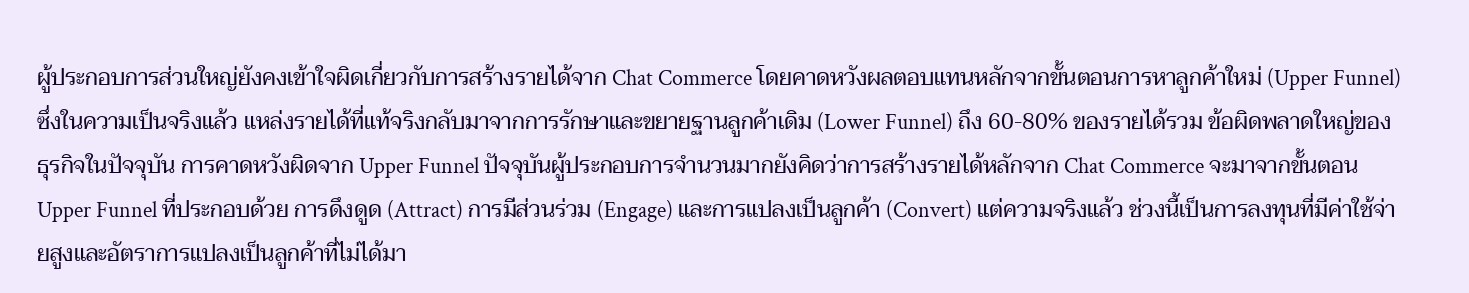ผู้ประกอบการส่วนใหญ่ยังคงเข้าใจผิดเกี่ยวกับการสร้างรายได้จาก Chat Commerce โดยคาดหวังผลตอบแทนหลักจากขั้นตอนการหาลูกค้าใหม่ (Upper Funnel) ซึ่งในความเป็นจริงแล้ว แหล่งรายได้ที่แท้จริงกลับมาจากการรักษาและขยายฐานลูกค้าเดิม (Lower Funnel) ถึง 60-80% ของรายได้รวม ข้อผิดพลาดใหญ่ของธุรกิจในปัจจุบัน การคาดหวังผิดจาก Upper Funnel ปัจจุบันผู้ประกอบการจำนวนมากยังคิดว่าการสร้างรายได้หลักจาก Chat Commerce จะมาจากขั้นตอน Upper Funnel ที่ประกอบด้วย การดึงดูด (Attract) การมีส่วนร่วม (Engage) และการแปลงเป็นลูกค้า (Convert) แต่ความจริงแล้ว ช่วงนี้เป็นการลงทุนที่มีค่าใช้จ่ายสูงและอัตราการแปลงเป็นลูกค้าที่ไม่ได้มา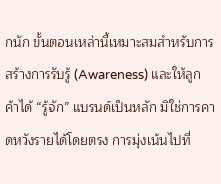กนัก ขั้นตอนเหล่านี้เหมาะสมสำหรับการสร้างการรับรู้ (Awareness) และให้ลูกค้าได้ “รู้จัก” แบรนด์เป็นหลัก มิใช่การคาดหวังรายได้โดยตรง การมุ่งเน้นไปที่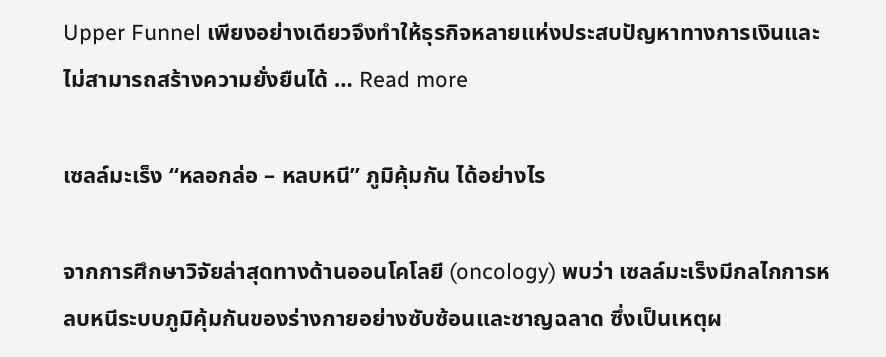Upper Funnel เพียงอย่างเดียวจึงทำให้ธุรกิจหลายแห่งประสบปัญหาทางการเงินและไม่สามารถสร้างความยั่งยืนได้ … Read more

เซลล์มะเร็ง “หลอกล่อ – หลบหนี” ภูมิคุ้มกัน ได้อย่างไร

จากการศึกษาวิจัยล่าสุดทางด้านออนโคโลยี (oncology) พบว่า เซลล์มะเร็งมีกลไกการหลบหนีระบบภูมิคุ้มกันของร่างกายอย่างซับซ้อนและชาญฉลาด ซึ่งเป็นเหตุผ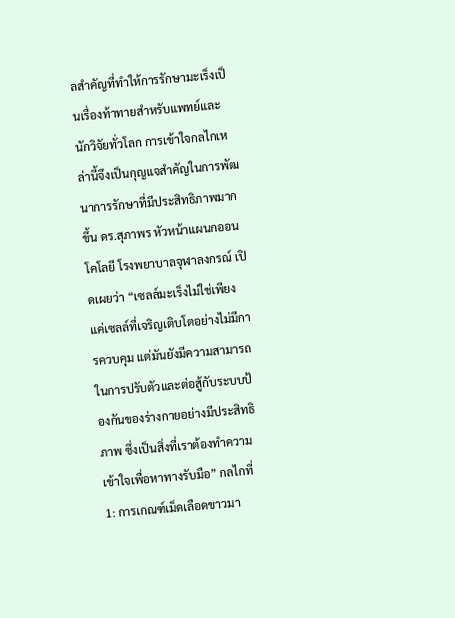ลสำคัญที่ทำให้การรักษามะเร็งเป็นเรื่องท้าทายสำหรับแพทย์และนักวิจัยทั่วโลก การเข้าใจกลไกเหล่านี้จึงเป็นกุญแจสำคัญในการพัฒนาการรักษาที่มีประสิทธิภาพมากขึ้น ดร.สุภาพร หัวหน้าแผนกออนโคโลยี โรงพยาบาลจุฬาลงกรณ์ เปิดเผยว่า “เซลล์มะเร็งไม่ใช่เพียงแค่เซลล์ที่เจริญเติบโตอย่างไม่มีการควบคุม แต่มันยังมีความสามารถในการปรับตัวและต่อสู้กับระบบป้องกันของร่างกายอย่างมีประสิทธิภาพ ซึ่งเป็นสิ่งที่เราต้องทำความเข้าใจเพื่อหาทางรับมือ” กลไกที่ 1: การเกณฑ์เม็ดเลือดขาวมา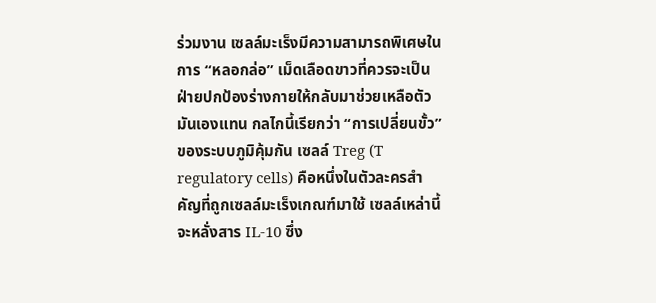ร่วมงาน เซลล์มะเร็งมีความสามารถพิเศษในการ “หลอกล่อ” เม็ดเลือดขาวที่ควรจะเป็นฝ่ายปกป้องร่างกายให้กลับมาช่วยเหลือตัวมันเองแทน กลไกนี้เรียกว่า “การเปลี่ยนขั้ว” ของระบบภูมิคุ้มกัน เซลล์ Treg (T regulatory cells) คือหนึ่งในตัวละครสำคัญที่ถูกเซลล์มะเร็งเกณฑ์มาใช้ เซลล์เหล่านี้จะหลั่งสาร IL-10 ซึ่ง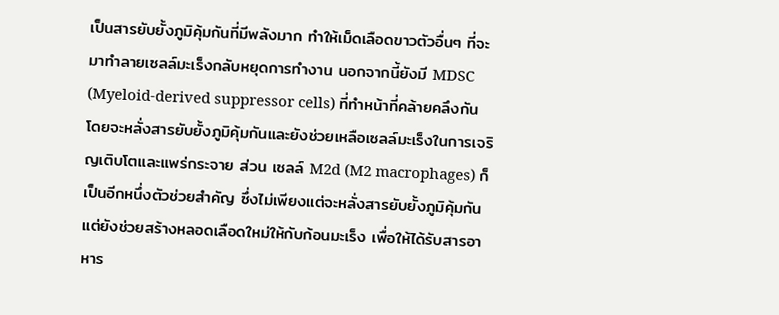เป็นสารยับยั้งภูมิคุ้มกันที่มีพลังมาก ทำให้เม็ดเลือดขาวตัวอื่นๆ ที่จะมาทำลายเซลล์มะเร็งกลับหยุดการทำงาน นอกจากนี้ยังมี MDSC (Myeloid-derived suppressor cells) ที่ทำหน้าที่คล้ายคลึงกัน โดยจะหลั่งสารยับยั้งภูมิคุ้มกันและยังช่วยเหลือเซลล์มะเร็งในการเจริญเติบโตและแพร่กระจาย ส่วน เซลล์ M2d (M2 macrophages) ก็เป็นอีกหนึ่งตัวช่วยสำคัญ ซึ่งไม่เพียงแต่จะหลั่งสารยับยั้งภูมิคุ้มกัน แต่ยังช่วยสร้างหลอดเลือดใหม่ให้กับก้อนมะเร็ง เพื่อให้ได้รับสารอาหาร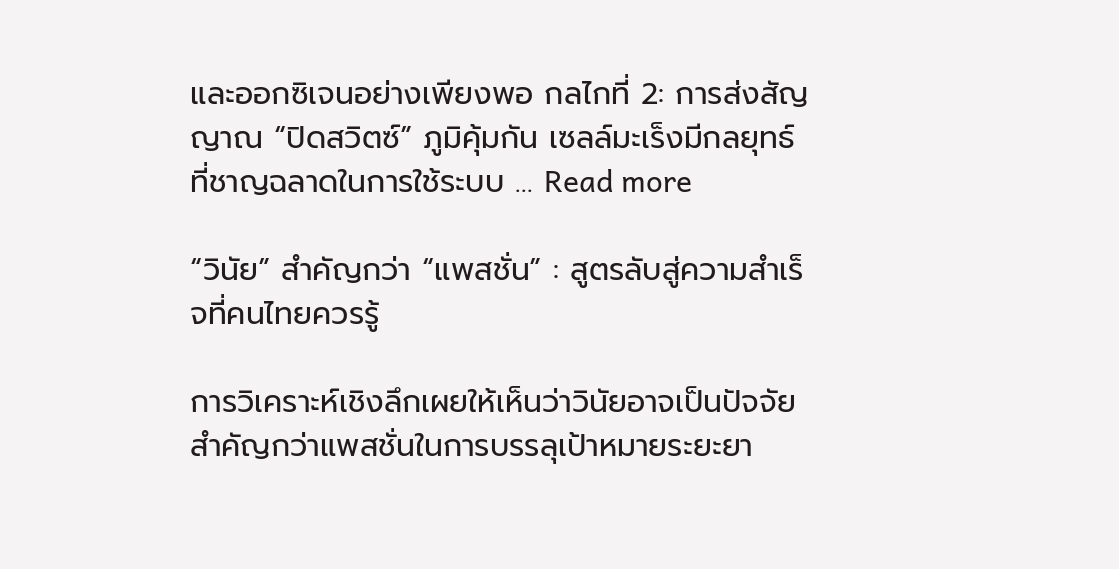และออกซิเจนอย่างเพียงพอ กลไกที่ 2: การส่งสัญญาณ “ปิดสวิตซ์” ภูมิคุ้มกัน เซลล์มะเร็งมีกลยุทธ์ที่ชาญฉลาดในการใช้ระบบ … Read more

“วินัย” สำคัญกว่า “แพสชั่น” : สูตรลับสู่ความสำเร็จที่คนไทยควรรู้

การวิเคราะห์เชิงลึกเผยให้เห็นว่าวินัยอาจเป็นปัจจัยสำคัญกว่าแพสชั่นในการบรรลุเป้าหมายระยะยา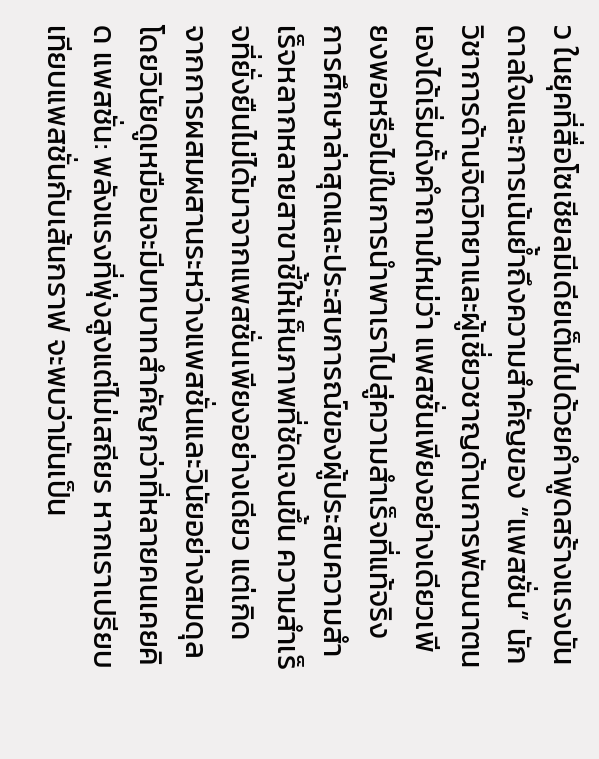ว ในยุคที่สื่อโซเชียลมีเดียเต็มไปด้วยคำพูดสร้างแรงบันดาลใจและการเน้นย้ำถึงความสำคัญของ “แพสชั่น” นักวิชาการด้านจิตวิทยาและผู้เชี่ยวชาญด้านการพัฒนาตนเองได้เริ่มตั้งคำถามใหม่ว่า แพสชั่นเพียงอย่างเดียวเพียงพอหรือไม่ในการนำพาเราไปสู่ความสำเร็จที่แท้จริง การศึกษาล่าสุดและประสบการณ์ของผู้ประสบความสำเร็จหลากหลายสาขาชี้ให้เห็นภาพที่ชัดเจนขึ้น ความสำเร็จที่ยั่งยืนไม่ได้มาจากแพสชั่นเพียงอย่างเดียว แต่เกิดจากการผสมผสานระหว่างแพสชั่นและวินัยอย่างสมดุล โดยวินัยดูเหมือนจะมีบทบาทสำคัญกว่าที่หลายคนเคยคิด แพสชั่น: พลังแรงที่พุ่งสูงแต่ไม่เสถียร หากเราเปรียบเทียบแพสชั่นกับเส้นกราฟ จะพบว่ามันเป็น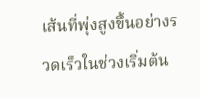เส้นที่พุ่งสูงขึ้นอย่างรวดเร็วในช่วงเริ่มต้น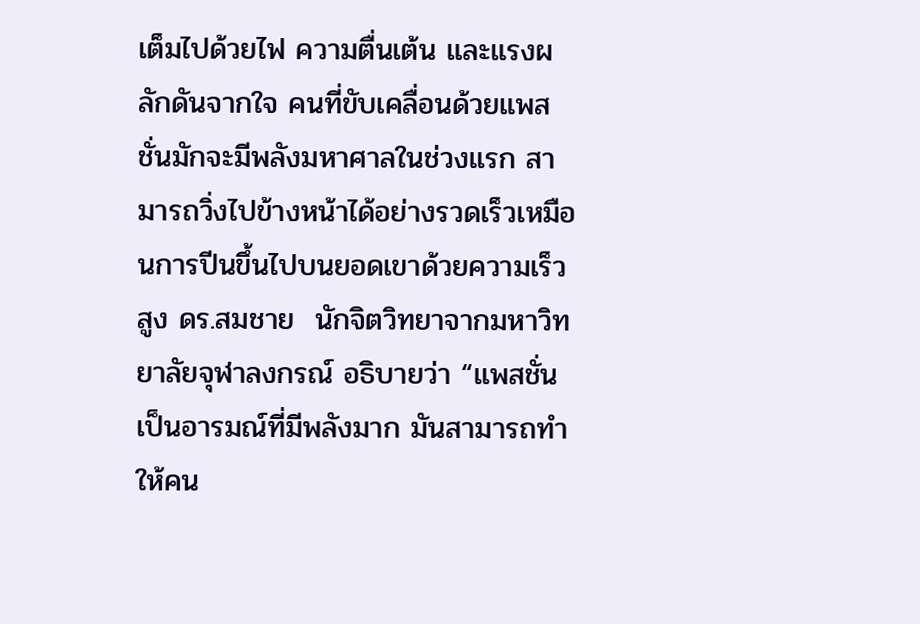เต็มไปด้วยไฟ ความตื่นเต้น และแรงผลักดันจากใจ คนที่ขับเคลื่อนด้วยแพสชั่นมักจะมีพลังมหาศาลในช่วงแรก สามารถวิ่งไปข้างหน้าได้อย่างรวดเร็วเหมือนการปีนขึ้นไปบนยอดเขาด้วยความเร็วสูง ดร.สมชาย  นักจิตวิทยาจากมหาวิทยาลัยจุฬาลงกรณ์ อธิบายว่า “แพสชั่นเป็นอารมณ์ที่มีพลังมาก มันสามารถทำให้คน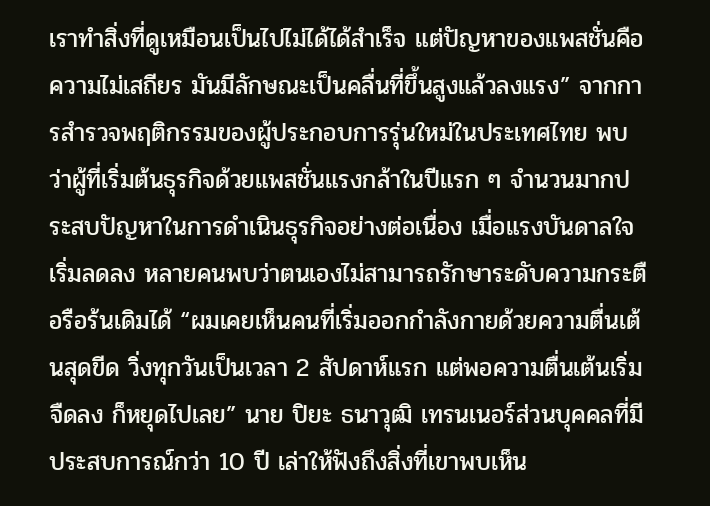เราทำสิ่งที่ดูเหมือนเป็นไปไม่ได้ได้สำเร็จ แต่ปัญหาของแพสชั่นคือความไม่เสถียร มันมีลักษณะเป็นคลื่นที่ขึ้นสูงแล้วลงแรง” จากการสำรวจพฤติกรรมของผู้ประกอบการรุ่นใหม่ในประเทศไทย พบว่าผู้ที่เริ่มต้นธุรกิจด้วยแพสชั่นแรงกล้าในปีแรก ๆ จำนวนมากประสบปัญหาในการดำเนินธุรกิจอย่างต่อเนื่อง เมื่อแรงบันดาลใจเริ่มลดลง หลายคนพบว่าตนเองไม่สามารถรักษาระดับความกระตือรือร้นเดิมได้ “ผมเคยเห็นคนที่เริ่มออกกำลังกายด้วยความตื่นเต้นสุดขีด วิ่งทุกวันเป็นเวลา 2 สัปดาห์แรก แต่พอความตื่นเต้นเริ่มจืดลง ก็หยุดไปเลย” นาย ปิยะ ธนาวุฒิ เทรนเนอร์ส่วนบุคคลที่มีประสบการณ์กว่า 10 ปี เล่าให้ฟังถึงสิ่งที่เขาพบเห็น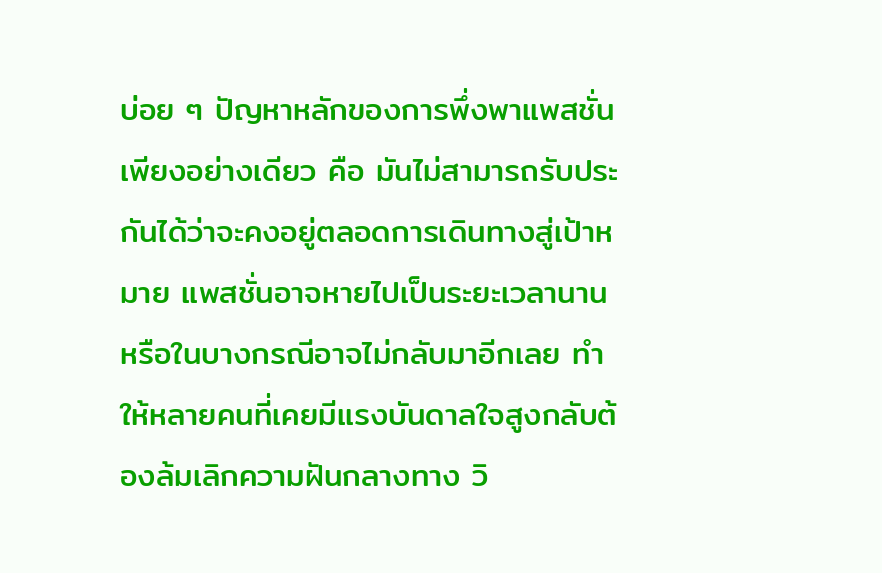บ่อย ๆ ปัญหาหลักของการพึ่งพาแพสชั่นเพียงอย่างเดียว คือ มันไม่สามารถรับประกันได้ว่าจะคงอยู่ตลอดการเดินทางสู่เป้าหมาย แพสชั่นอาจหายไปเป็นระยะเวลานาน หรือในบางกรณีอาจไม่กลับมาอีกเลย ทำให้หลายคนที่เคยมีแรงบันดาลใจสูงกลับต้องล้มเลิกความฝันกลางทาง วิ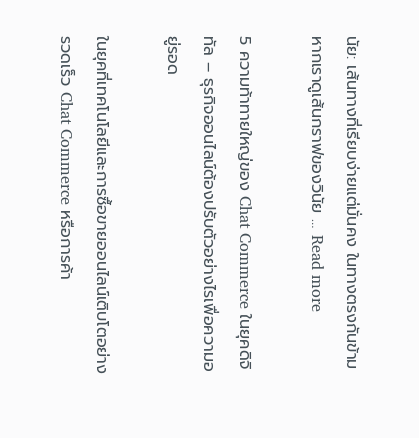นัย: เส้นทางที่เรียบง่ายแต่มั่นคง ในทางตรงกันข้าม หากเราดูเส้นกราฟของวินัย … Read more

5 ความท้าทายใหญ่ของ Chat Commerce ในยุคดิจิทัล – ธุรกิจออนไลน์ต้องปรับตัวอย่างไรเพื่อความอยู่รอด

ในยุคที่เทคโนโลยีและการซื้อขายออนไลน์เติบโตอย่างรวดเร็ว Chat Commerce หรือการค้า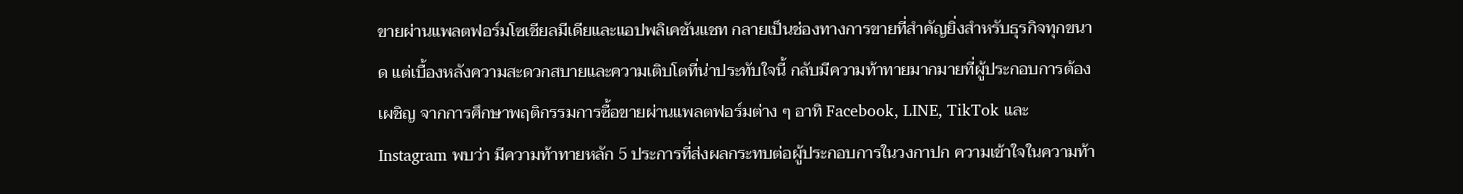ขายผ่านแพลตฟอร์มโซเชียลมีเดียและแอปพลิเคชันแชท กลายเป็นช่องทางการขายที่สำคัญยิ่งสำหรับธุรกิจทุกขนาด แต่เบื้องหลังความสะดวกสบายและความเติบโตที่น่าประทับใจนี้ กลับมีความท้าทายมากมายที่ผู้ประกอบการต้องเผชิญ จากการศึกษาพฤติกรรมการซื้อขายผ่านแพลตฟอร์มต่าง ๆ อาทิ Facebook, LINE, TikTok และ Instagram พบว่า มีความท้าทายหลัก 5 ประการที่ส่งผลกระทบต่อผู้ประกอบการในวงกาปก ความเข้าใจในความท้า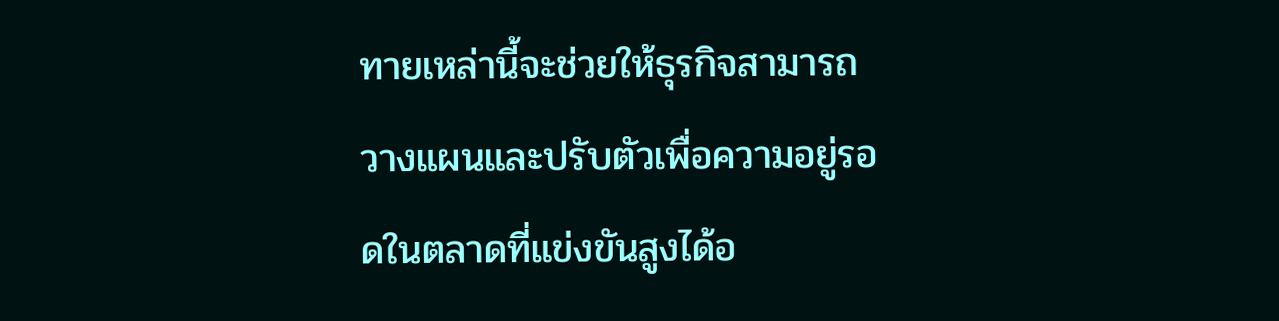ทายเหล่านี้จะช่วยให้ธุรกิจสามารถวางแผนและปรับตัวเพื่อความอยู่รอดในตลาดที่แข่งขันสูงได้อ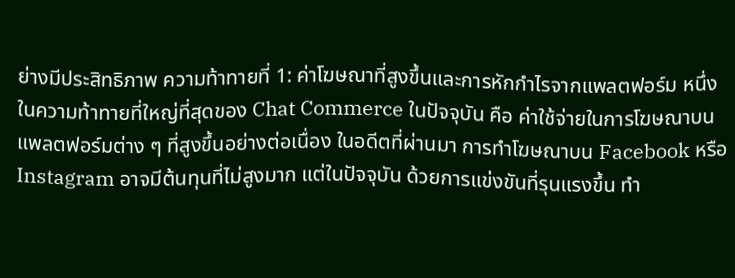ย่างมีประสิทธิภาพ ความท้าทายที่ 1: ค่าโฆษณาที่สูงขึ้นและการหักกำไรจากแพลตฟอร์ม หนึ่งในความท้าทายที่ใหญ่ที่สุดของ Chat Commerce ในปัจจุบัน คือ ค่าใช้จ่ายในการโฆษณาบนแพลตฟอร์มต่าง ๆ ที่สูงขึ้นอย่างต่อเนื่อง ในอดีตที่ผ่านมา การทำโฆษณาบน Facebook หรือ Instagram อาจมีต้นทุนที่ไม่สูงมาก แต่ในปัจจุบัน ด้วยการแข่งขันที่รุนแรงขึ้น ทำ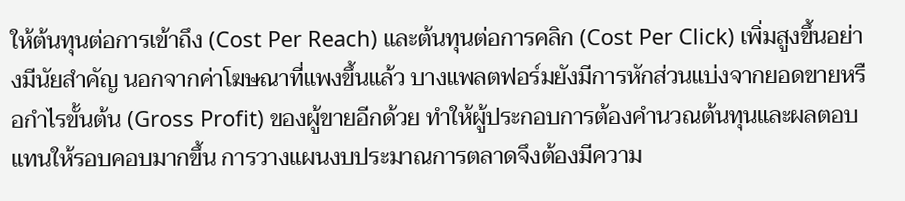ให้ต้นทุนต่อการเข้าถึง (Cost Per Reach) และต้นทุนต่อการคลิก (Cost Per Click) เพิ่มสูงขึ้นอย่างมีนัยสำคัญ นอกจากค่าโฆษณาที่แพงขึ้นแล้ว บางแพลตฟอร์มยังมีการหักส่วนแบ่งจากยอดขายหรือกำไรขั้นต้น (Gross Profit) ของผู้ขายอีกด้วย ทำให้ผู้ประกอบการต้องคำนวณต้นทุนและผลตอบแทนให้รอบคอบมากขึ้น การวางแผนงบประมาณการตลาดจึงต้องมีความ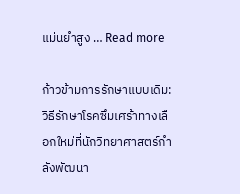แม่นยำสูง … Read more

ก้าวข้ามการรักษาแบบเดิม: วิธีรักษาโรคซึมเศร้าทางเลือกใหม่ที่นักวิทยาศาสตร์กำลังพัฒนา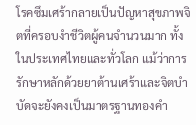โรคซึมเศร้ากลายเป็นปัญหาสุขภาพจิตที่ครอบงำชีวิตผู้คนจำนวนมาก ทั้งในประเทศไทยและทั่วโลก แม้ว่าการรักษาหลักด้วยยาต้านเศร้าและจิตบำบัดจะยังคงเป็นมาตรฐานทองคำ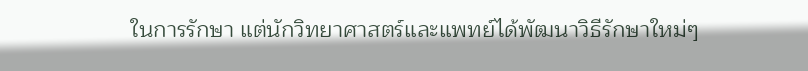ในการรักษา แต่นักวิทยาศาสตร์และแพทย์ได้พัฒนาวิธีรักษาใหม่ๆ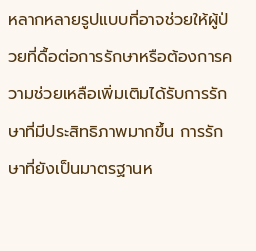หลากหลายรูปแบบที่อาจช่วยให้ผู้ป่วยที่ดื้อต่อการรักษาหรือต้องการความช่วยเหลือเพิ่มเติมได้รับการรักษาที่มีประสิทธิภาพมากขึ้น การรักษาที่ยังเป็นมาตรฐานห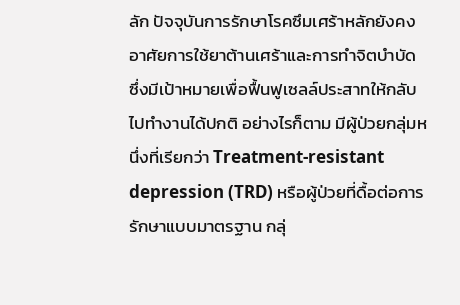ลัก ปัจจุบันการรักษาโรคซึมเศร้าหลักยังคงอาศัยการใช้ยาต้านเศร้าและการทำจิตบำบัด ซึ่งมีเป้าหมายเพื่อฟื้นฟูเซลล์ประสาทให้กลับไปทำงานได้ปกติ อย่างไรก็ตาม มีผู้ป่วยกลุ่มหนึ่งที่เรียกว่า Treatment-resistant depression (TRD) หรือผู้ป่วยที่ดื้อต่อการรักษาแบบมาตรฐาน กลุ่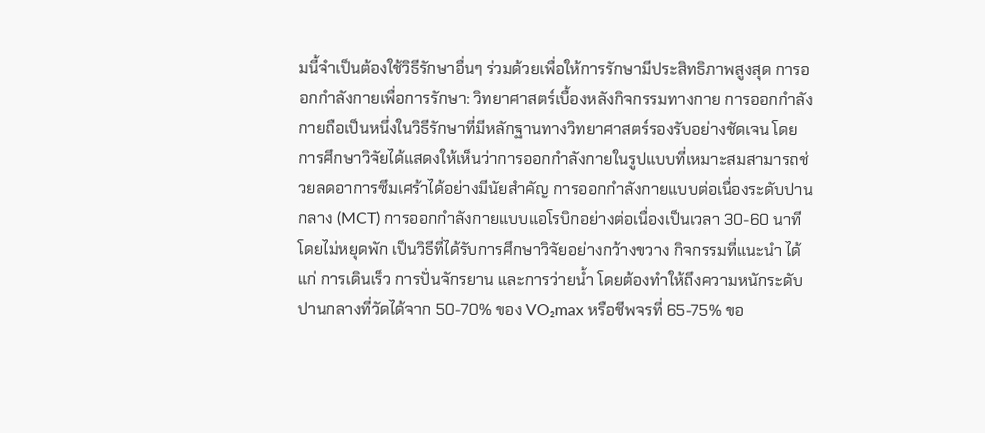มนี้จำเป็นต้องใช้วิธีรักษาอื่นๆ ร่วมด้วยเพื่อให้การรักษามีประสิทธิภาพสูงสุด การออกกำลังกายเพื่อการรักษา: วิทยาศาสตร์เบื้องหลังกิจกรรมทางกาย การออกกำลังกายถือเป็นหนึ่งในวิธีรักษาที่มีหลักฐานทางวิทยาศาสตร์รองรับอย่างชัดเจน โดยการศึกษาวิจัยได้แสดงให้เห็นว่าการออกกำลังกายในรูปแบบที่เหมาะสมสามารถช่วยลดอาการซึมเศร้าได้อย่างมีนัยสำคัญ การออกกำลังกายแบบต่อเนื่องระดับปานกลาง (MCT) การออกกำลังกายแบบแอโรบิกอย่างต่อเนื่องเป็นเวลา 30-60 นาทีโดยไม่หยุดพัก เป็นวิธีที่ได้รับการศึกษาวิจัยอย่างกว้างขวาง กิจกรรมที่แนะนำ ได้แก่ การเดินเร็ว การปั่นจักรยาน และการว่ายน้ำ โดยต้องทำให้ถึงความหนักระดับปานกลางที่วัดได้จาก 50-70% ของ VO₂max หรือชีพจรที่ 65-75% ขอ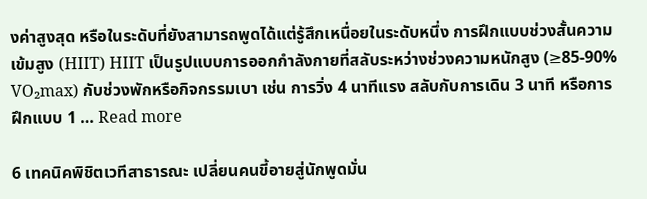งค่าสูงสุด หรือในระดับที่ยังสามารถพูดได้แต่รู้สึกเหนื่อยในระดับหนึ่ง การฝึกแบบช่วงสั้นความเข้มสูง (HIIT) HIIT เป็นรูปแบบการออกกำลังกายที่สลับระหว่างช่วงความหนักสูง (≥85-90% VO₂max) กับช่วงพักหรือกิจกรรมเบา เช่น การวิ่ง 4 นาทีแรง สลับกับการเดิน 3 นาที หรือการฝึกแบบ 1 … Read more

6 เทคนิคพิชิตเวทีสาธารณะ เปลี่ยนคนขี้อายสู่นักพูดมั่น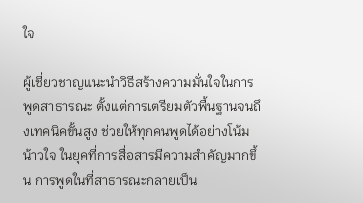ใจ

ผู้เชี่ยวชาญแนะนำวิธีสร้างความมั่นใจในการพูดสาธารณะ ตั้งแต่การเตรียมตัวพื้นฐานจนถึงเทคนิคขั้นสูง ช่วยให้ทุกคนพูดได้อย่างโน้มน้าวใจ ในยุคที่การสื่อสารมีความสำคัญมากขึ้น การพูดในที่สาธารณะกลายเป็น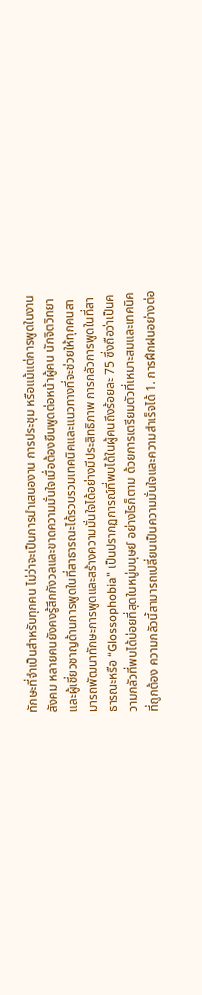ทักษะที่จำเป็นสำหรับทุกคน ไม่ว่าจะเป็นการนำเสนองาน การประชุม หรือแม้แต่การพูดในงานสังคม หลายคนยังคงรู้สึกกังวลและขาดความมั่นใจเมื่อต้องยืนพูดต่อหน้าผู้คน นักจิตวิทยาและผู้เชี่ยวชาญด้านการพูดในที่สาธารณะได้รวบรวมเทคนิคและแนวทางที่จะช่วยให้ทุกคนสามารถพัฒนาทักษะการพูดและสร้างความมั่นใจได้อย่างมีประสิทธิภาพ การกลัวการพูดในที่สาธารณะหรือ “Glossophobia” เป็นปรากฏการณ์ที่พบได้ในผู้คนถึงร้อยละ 75 ซึ่งถือว่าเป็นความกลัวที่พบได้บ่อยที่สุดในหมู่มนุษย์ อย่างไรก็ตาม ด้วยการเตรียมตัวที่เหมาะสมและเทคนิคที่ถูกต้อง ความกลัวนี้สามารถเปลี่ยนเป็นความมั่นใจและความสำเร็จได้ 1. การฝึกฝนอย่างต่อ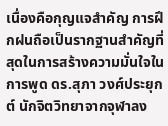เนื่องคือกุญแจสำคัญ การฝึกฝนถือเป็นรากฐานสำคัญที่สุดในการสร้างความมั่นใจในการพูด ดร.สุภา วงศ์ประยุกต์ นักจิตวิทยาจากจุฬาลง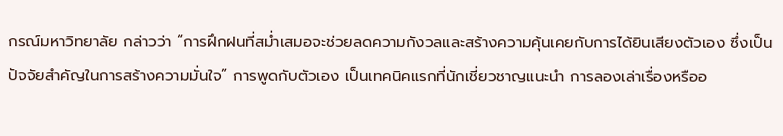กรณ์มหาวิทยาลัย กล่าวว่า “การฝึกฝนที่สม่ำเสมอจะช่วยลดความกังวลและสร้างความคุ้นเคยกับการได้ยินเสียงตัวเอง ซึ่งเป็นปัจจัยสำคัญในการสร้างความมั่นใจ” การพูดกับตัวเอง เป็นเทคนิคแรกที่นักเชี่ยวชาญแนะนำ การลองเล่าเรื่องหรืออ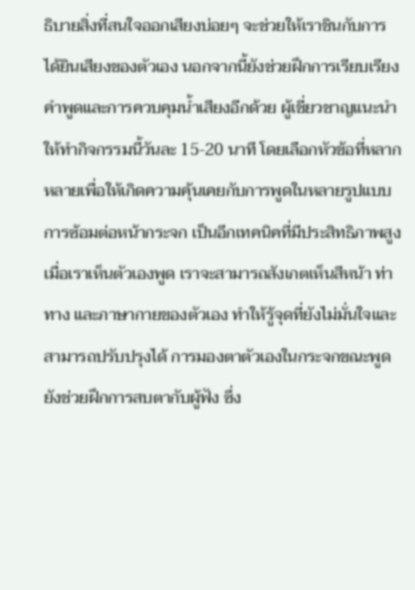ธิบายสิ่งที่สนใจออกเสียงบ่อยๆ จะช่วยให้เราชินกับการได้ยินเสียงของตัวเอง นอกจากนี้ยังช่วยฝึกการเรียบเรียงคำพูดและการควบคุมน้ำเสียงอีกด้วย ผู้เชี่ยวชาญแนะนำให้ทำกิจกรรมนี้วันละ 15-20 นาที โดยเลือกหัวข้อที่หลากหลายเพื่อให้เกิดความคุ้นเคยกับการพูดในหลายรูปแบบ การซ้อมต่อหน้ากระจก เป็นอีกเทคนิคที่มีประสิทธิภาพสูง เมื่อเราเห็นตัวเองพูด เราจะสามารถสังเกตเห็นสีหน้า ท่าทาง และภาษากายของตัวเอง ทำให้รู้จุดที่ยังไม่มั่นใจและสามารถปรับปรุงได้ การมองตาตัวเองในกระจกขณะพูดยังช่วยฝึกการสบตากับผู้ฟัง ซึ่ง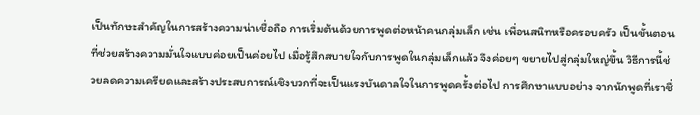เป็นทักษะสำคัญในการสร้างความน่าเชื่อถือ การเริ่มต้นด้วยการพูดต่อหน้าคนกลุ่มเล็ก เช่น เพื่อนสนิทหรือครอบครัว เป็นขั้นตอนที่ช่วยสร้างความมั่นใจแบบค่อยเป็นค่อยไป เมื่อรู้สึกสบายใจกับการพูดในกลุ่มเล็กแล้ว จึงค่อยๆ ขยายไปสู่กลุ่มใหญ่ขึ้น วิธีการนี้ช่วยลดความเครียดและสร้างประสบการณ์เชิงบวกที่จะเป็นแรงบันดาลใจในการพูดครั้งต่อไป การศึกษาแบบอย่าง จากนักพูดที่เราชื่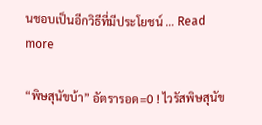นชอบเป็นอีกวิธีที่มีประโยชน์ … Read more

“พิษสุนัขบ้า” อัตรารอด=0 ! ไวรัสพิษสุนัข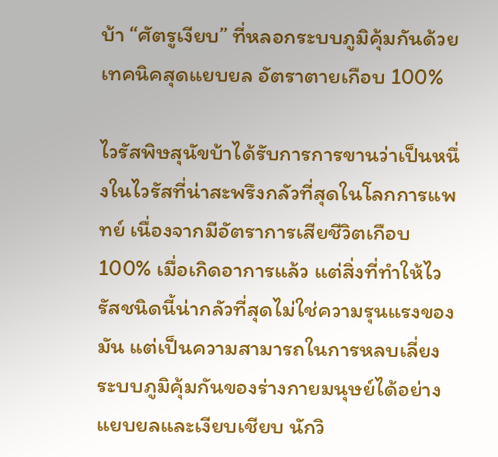บ้า “ศัตรูเงียบ” ที่หลอกระบบภูมิคุ้มกันด้วยเทคนิคสุดแยบยล อัตราตายเกือบ 100%

ไวรัสพิษสุนัขบ้าได้รับการการขานว่าเป็นหนึ่งในไวรัสที่น่าสะพรึงกลัวที่สุดในโลกการแพทย์ เนื่องจากมีอัตราการเสียชีวิตเกือบ 100% เมื่อเกิดอาการแล้ว แต่สิ่งที่ทำให้ไวรัสชนิดนี้น่ากลัวที่สุดไม่ใช่ความรุนแรงของมัน แต่เป็นความสามารถในการหลบเลี่ยงระบบภูมิคุ้มกันของร่างกายมนุษย์ได้อย่างแยบยลและเงียบเชียบ นักวิ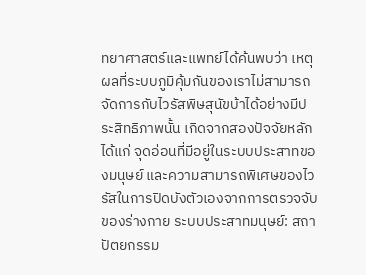ทยาศาสตร์และแพทย์ได้ค้นพบว่า เหตุผลที่ระบบภูมิคุ้มกันของเราไม่สามารถจัดการกับไวรัสพิษสุนัขบ้าได้อย่างมีประสิทธิภาพนั้น เกิดจากสองปัจจัยหลัก ได้แก่ จุดอ่อนที่มีอยู่ในระบบประสาทของมนุษย์ และความสามารถพิเศษของไวรัสในการปิดบังตัวเองจากการตรวจจับของร่างกาย ระบบประสาทมนุษย์: สถาปัตยกรรม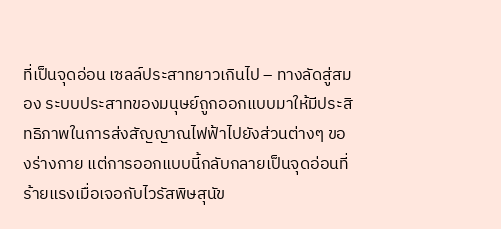ที่เป็นจุดอ่อน เซลล์ประสาทยาวเกินไป – ทางลัดสู่สมอง ระบบประสาทของมนุษย์ถูกออกแบบมาให้มีประสิทธิภาพในการส่งสัญญาณไฟฟ้าไปยังส่วนต่างๆ ของร่างกาย แต่การออกแบบนี้กลับกลายเป็นจุดอ่อนที่ร้ายแรงเมื่อเจอกับไวรัสพิษสุนัข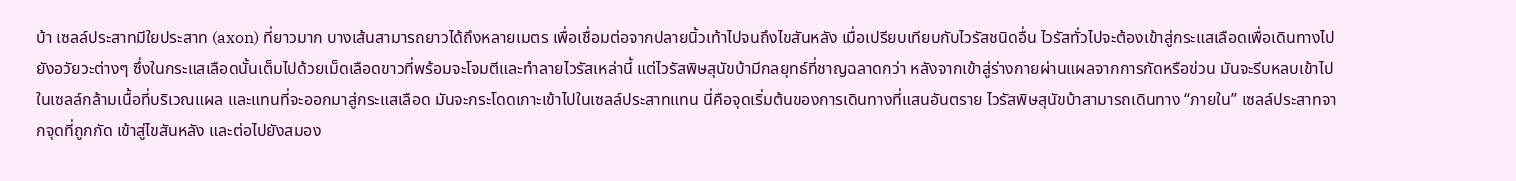บ้า เซลล์ประสาทมีใยประสาท (axon) ที่ยาวมาก บางเส้นสามารถยาวได้ถึงหลายเมตร เพื่อเชื่อมต่อจากปลายนิ้วเท้าไปจนถึงไขสันหลัง เมื่อเปรียบเทียบกับไวรัสชนิดอื่น ไวรัสทั่วไปจะต้องเข้าสู่กระแสเลือดเพื่อเดินทางไปยังอวัยวะต่างๆ ซึ่งในกระแสเลือดนั้นเต็มไปด้วยเม็ดเลือดขาวที่พร้อมจะโจมตีและทำลายไวรัสเหล่านี้ แต่ไวรัสพิษสุนัขบ้ามีกลยุทธ์ที่ชาญฉลาดกว่า หลังจากเข้าสู่ร่างกายผ่านแผลจากการกัดหรือข่วน มันจะรีบหลบเข้าไปในเซลล์กล้ามเนื้อที่บริเวณแผล และแทนที่จะออกมาสู่กระแสเลือด มันจะกระโดดเกาะเข้าไปในเซลล์ประสาทแทน นี่คือจุดเริ่มต้นของการเดินทางที่แสนอันตราย ไวรัสพิษสุนัขบ้าสามารถเดินทาง “ภายใน” เซลล์ประสาทจากจุดที่ถูกกัด เข้าสู่ไขสันหลัง และต่อไปยังสมอง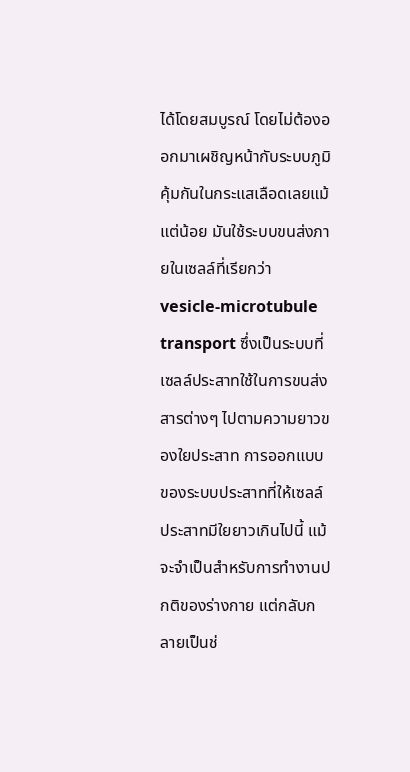ได้โดยสมบูรณ์ โดยไม่ต้องออกมาเผชิญหน้ากับระบบภูมิคุ้มกันในกระแสเลือดเลยแม้แต่น้อย มันใช้ระบบขนส่งภายในเซลล์ที่เรียกว่า vesicle-microtubule transport ซึ่งเป็นระบบที่เซลล์ประสาทใช้ในการขนส่งสารต่างๆ ไปตามความยาวของใยประสาท การออกแบบของระบบประสาทที่ให้เซลล์ประสาทมีใยยาวเกินไปนี้ แม้จะจำเป็นสำหรับการทำงานปกติของร่างกาย แต่กลับกลายเป็นช่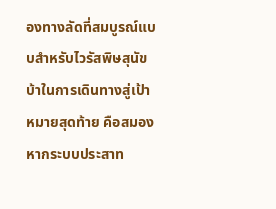องทางลัดที่สมบูรณ์แบบสำหรับไวรัสพิษสุนัขบ้าในการเดินทางสู่เป้าหมายสุดท้าย คือสมอง หากระบบประสาท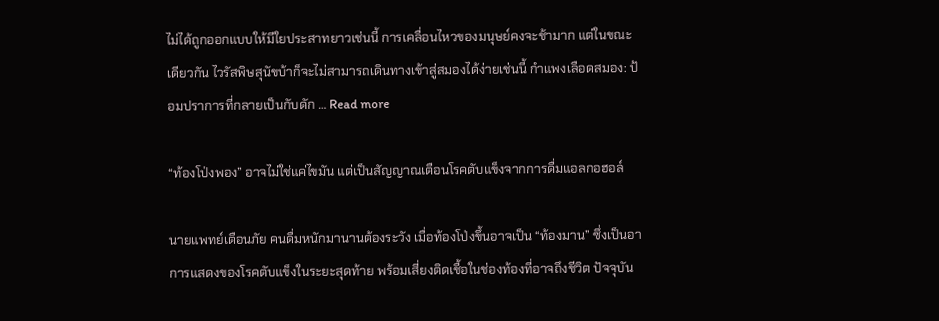ไม่ได้ถูกออกแบบให้มีใยประสาทยาวเช่นนี้ การเคลื่อนไหวของมนุษย์คงจะช้ามาก แต่ในขณะเดียวกัน ไวรัสพิษสุนัขบ้าก็จะไม่สามารถเดินทางเข้าสู่สมองได้ง่ายเช่นนี้ กำแพงเลือดสมอง: ป้อมปราการที่กลายเป็นกับดัก … Read more

“ท้องโป่งพอง” อาจไม่ใช่แค่ไขมัน แต่เป็นสัญญาณเตือนโรคตับแข็งจากการดื่มแอลกอฮอล์

นายแพทย์เตือนภัย คนดื่มหนักมานานต้องระวัง เมื่อท้องโป่งขึ้นอาจเป็น “ท้องมาน” ซึ่งเป็นอาการแสดงของโรคตับแข็งในระยะสุดท้าย พร้อมเสี่ยงติดเชื้อในช่องท้องที่อาจถึงชีวิต ปัจจุบัน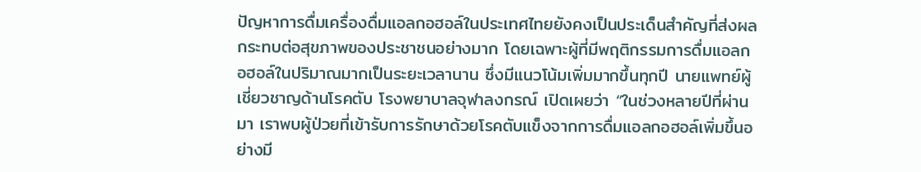ปัญหาการดื่มเครื่องดื่มแอลกอฮอล์ในประเทศไทยยังคงเป็นประเด็นสำคัญที่ส่งผลกระทบต่อสุขภาพของประชาชนอย่างมาก โดยเฉพาะผู้ที่มีพฤติกรรมการดื่มแอลกอฮอล์ในปริมาณมากเป็นระยะเวลานาน ซึ่งมีแนวโน้มเพิ่มมากขึ้นทุกปี นายแพทย์ผู้เชี่ยวชาญด้านโรคตับ โรงพยาบาลจุฬาลงกรณ์ เปิดเผยว่า “ในช่วงหลายปีที่ผ่านมา เราพบผู้ป่วยที่เข้ารับการรักษาด้วยโรคตับแข็งจากการดื่มแอลกอฮอล์เพิ่มขึ้นอย่างมี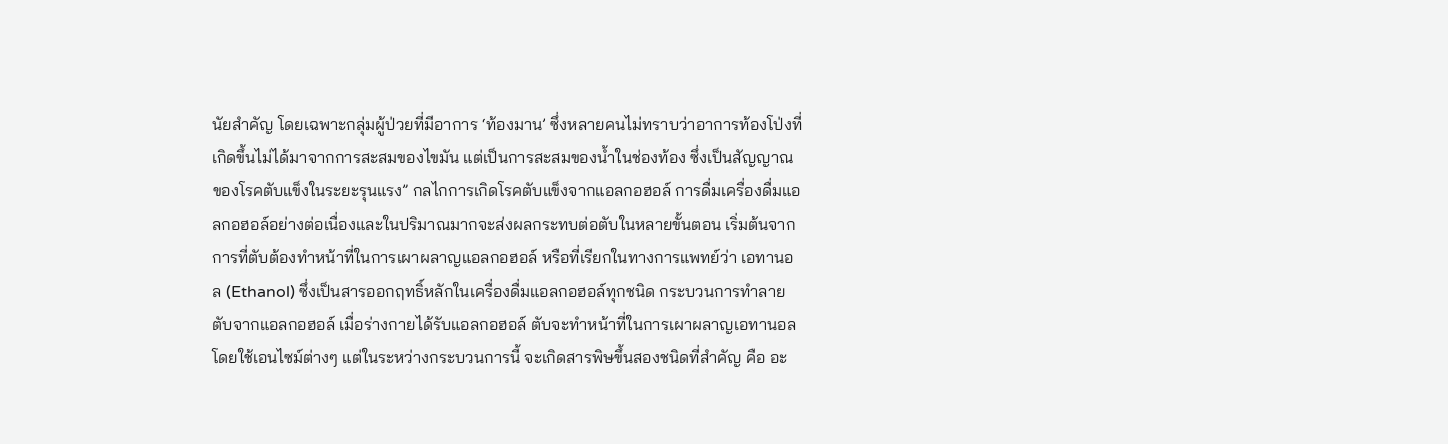นัยสำคัญ โดยเฉพาะกลุ่มผู้ป่วยที่มีอาการ ‘ท้องมาน’ ซึ่งหลายคนไม่ทราบว่าอาการท้องโป่งที่เกิดขึ้นไม่ได้มาจากการสะสมของไขมัน แต่เป็นการสะสมของน้ำในช่องท้อง ซึ่งเป็นสัญญาณของโรคตับแข็งในระยะรุนแรง” กลไกการเกิดโรคตับแข็งจากแอลกอฮอล์ การดื่มเครื่องดื่มแอลกอฮอล์อย่างต่อเนื่องและในปริมาณมากจะส่งผลกระทบต่อตับในหลายขั้นตอน เริ่มต้นจากการที่ตับต้องทำหน้าที่ในการเผาผลาญแอลกอฮอล์ หรือที่เรียกในทางการแพทย์ว่า เอทานอล (Ethanol) ซึ่งเป็นสารออกฤทธิ์หลักในเครื่องดื่มแอลกอฮอล์ทุกชนิด กระบวนการทำลายตับจากแอลกอฮอล์ เมื่อร่างกายได้รับแอลกอฮอล์ ตับจะทำหน้าที่ในการเผาผลาญเอทานอลโดยใช้เอนไซม์ต่างๆ แต่ในระหว่างกระบวนการนี้ จะเกิดสารพิษขึ้นสองชนิดที่สำคัญ คือ อะ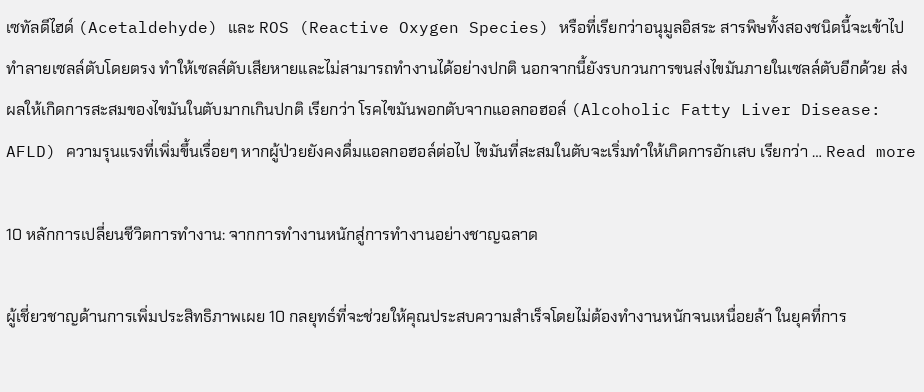เซทัลดีไฮด์ (Acetaldehyde) และ ROS (Reactive Oxygen Species) หรือที่เรียกว่าอนุมูลอิสระ สารพิษทั้งสองชนิดนี้จะเข้าไปทำลายเซลล์ตับโดยตรง ทำให้เซลล์ตับเสียหายและไม่สามารถทำงานได้อย่างปกติ นอกจากนี้ยังรบกวนการขนส่งไขมันภายในเซลล์ตับอีกด้วย ส่งผลให้เกิดการสะสมของไขมันในตับมากเกินปกติ เรียกว่า โรคไขมันพอกตับจากแอลกอฮอล์ (Alcoholic Fatty Liver Disease: AFLD) ความรุนแรงที่เพิ่มขึ้นเรื่อยๆ หากผู้ป่วยยังคงดื่มแอลกอฮอล์ต่อไป ไขมันที่สะสมในตับจะเริ่มทำให้เกิดการอักเสบ เรียกว่า … Read more

10 หลักการเปลี่ยนชีวิตการทำงาน: จากการทำงานหนักสู่การทำงานอย่างชาญฉลาด

ผู้เชี่ยวชาญด้านการเพิ่มประสิทธิภาพเผย 10 กลยุทธ์ที่จะช่วยให้คุณประสบความสำเร็จโดยไม่ต้องทำงานหนักจนเหนื่อยล้า ในยุคที่การ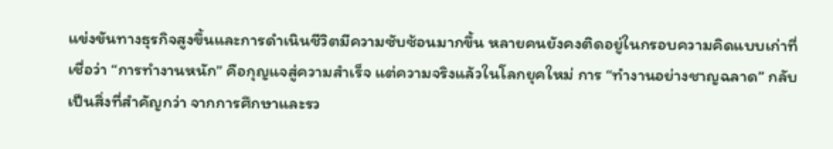แข่งขันทางธุรกิจสูงขึ้นและการดำเนินชีวิตมีความซับซ้อนมากขึ้น หลายคนยังคงติดอยู่ในกรอบความคิดแบบเก่าที่เชื่อว่า “การทำงานหนัก” คือกุญแจสู่ความสำเร็จ แต่ความจริงแล้วในโลกยุคใหม่ การ “ทำงานอย่างชาญฉลาด” กลับเป็นสิ่งที่สำคัญกว่า จากการศึกษาและรว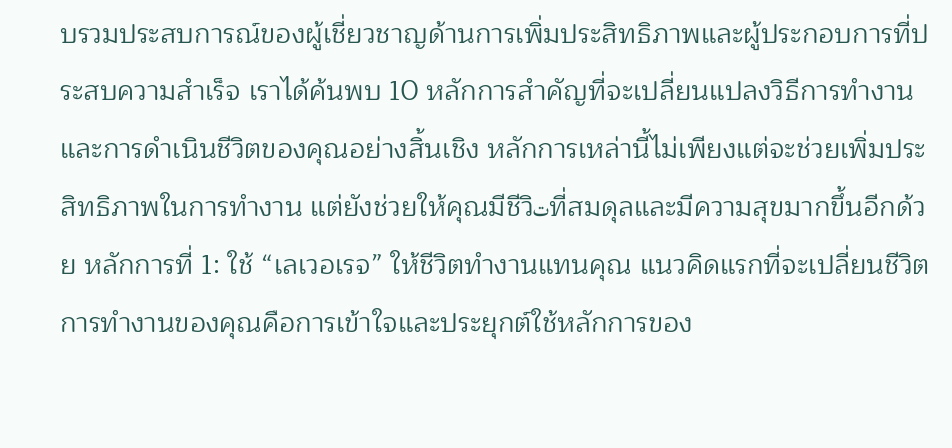บรวมประสบการณ์ของผู้เชี่ยวชาญด้านการเพิ่มประสิทธิภาพและผู้ประกอบการที่ประสบความสำเร็จ เราได้ค้นพบ 10 หลักการสำคัญที่จะเปลี่ยนแปลงวิธีการทำงานและการดำเนินชีวิตของคุณอย่างสิ้นเชิง หลักการเหล่านี้ไม่เพียงแต่จะช่วยเพิ่มประสิทธิภาพในการทำงาน แต่ยังช่วยให้คุณมีชีวิتที่สมดุลและมีความสุขมากขึ้นอีกด้วย หลักการที่ 1: ใช้ “เลเวอเรจ” ให้ชีวิตทำงานแทนคุณ แนวคิดแรกที่จะเปลี่ยนชีวิตการทำงานของคุณคือการเข้าใจและประยุกต์ใช้หลักการของ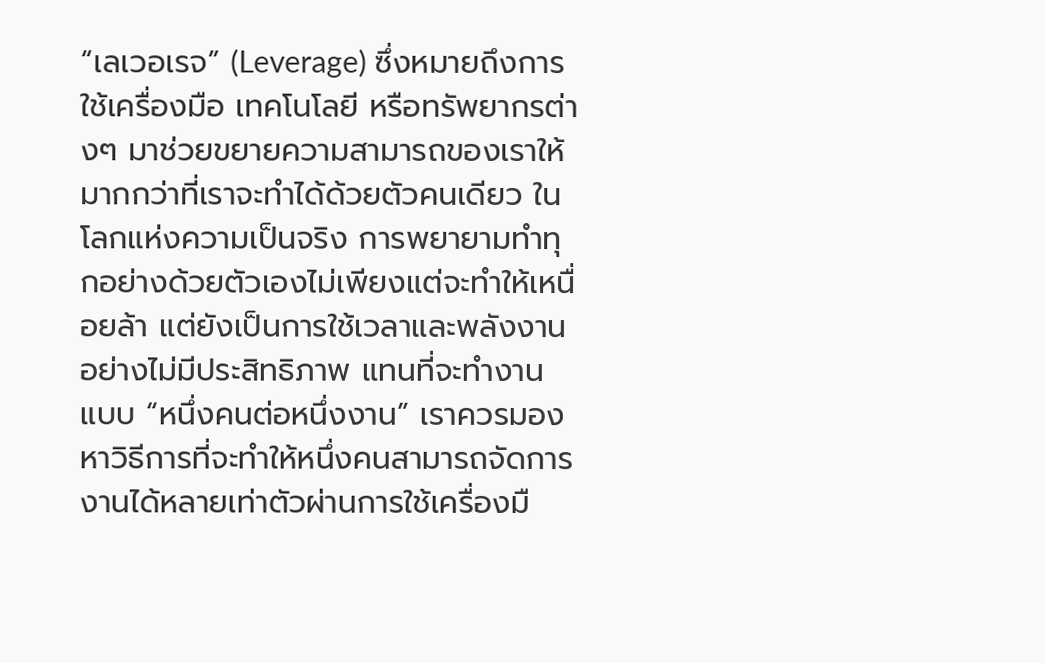“เลเวอเรจ” (Leverage) ซึ่งหมายถึงการใช้เครื่องมือ เทคโนโลยี หรือทรัพยากรต่างๆ มาช่วยขยายความสามารถของเราให้มากกว่าที่เราจะทำได้ด้วยตัวคนเดียว ในโลกแห่งความเป็นจริง การพยายามทำทุกอย่างด้วยตัวเองไม่เพียงแต่จะทำให้เหนื่อยล้า แต่ยังเป็นการใช้เวลาและพลังงานอย่างไม่มีประสิทธิภาพ แทนที่จะทำงานแบบ “หนึ่งคนต่อหนึ่งงาน” เราควรมองหาวิธีการที่จะทำให้หนึ่งคนสามารถจัดการงานได้หลายเท่าตัวผ่านการใช้เครื่องมื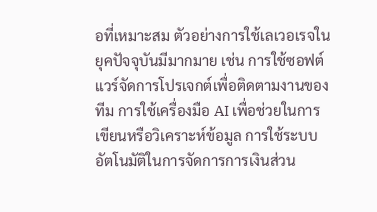อที่เหมาะสม ตัวอย่างการใช้เลเวอเรจในยุคปัจจุบันมีมากมาย เช่น การใช้ซอฟต์แวร์จัดการโปรเจกต์เพื่อติดตามงานของทีม การใช้เครื่องมือ AI เพื่อช่วยในการเขียนหรือวิเคราะห์ข้อมูล การใช้ระบบอัตโนมัติในการจัดการการเงินส่วน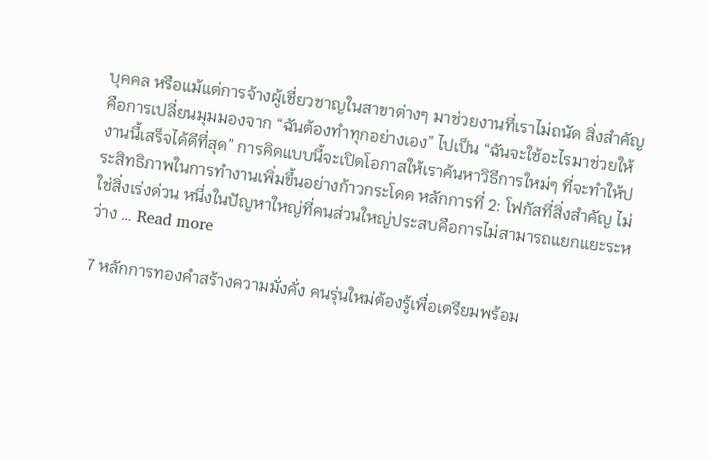บุคคล หรือแม้แต่การจ้างผู้เชี่ยวชาญในสาขาต่างๆ มาช่วยงานที่เราไม่ถนัด สิ่งสำคัญคือการเปลี่ยนมุมมองจาก “ฉันต้องทำทุกอย่างเอง” ไปเป็น “ฉันจะใช้อะไรมาช่วยให้งานนี้เสร็จได้ดีที่สุด” การคิดแบบนี้จะเปิดโอกาสให้เราค้นหาวิธีการใหม่ๆ ที่จะทำให้ประสิทธิภาพในการทำงานเพิ่มขึ้นอย่างก้าวกระโดด หลักการที่ 2: โฟกัสที่สิ่งสำคัญ ไม่ใช่สิ่งเร่งด่วน หนึ่งในปัญหาใหญ่ที่คนส่วนใหญ่ประสบคือการไม่สามารถแยกแยะระหว่าง … Read more

7 หลักการทองคำสร้างความมั่งคั่ง คนรุ่นใหม่ต้องรู้เพื่อเตรียมพร้อม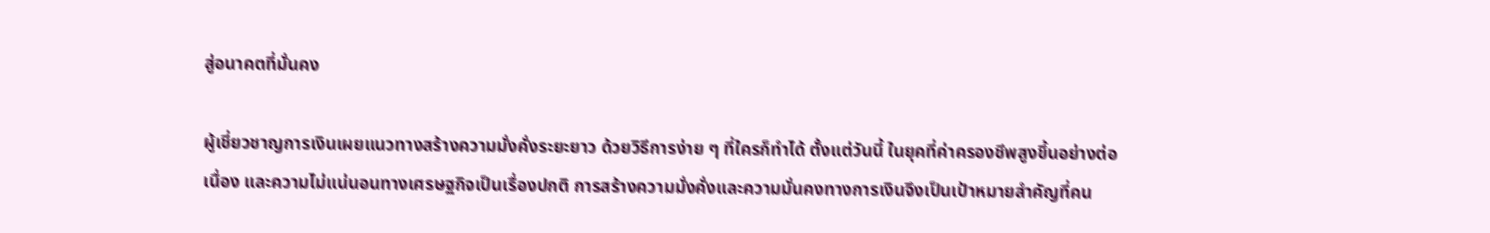สู่อนาคตที่มั่นคง

ผู้เชี่ยวชาญการเงินเผยแนวทางสร้างความมั่งคั่งระยะยาว ด้วยวิธีการง่าย ๆ ที่ใครก็ทำได้ ตั้งแต่วันนี้ ในยุคที่ค่าครองชีพสูงขึ้นอย่างต่อเนื่อง และความไม่แน่นอนทางเศรษฐกิจเป็นเรื่องปกติ การสร้างความมั่งคั่งและความมั่นคงทางการเงินจึงเป็นเป้าหมายสำคัญที่คน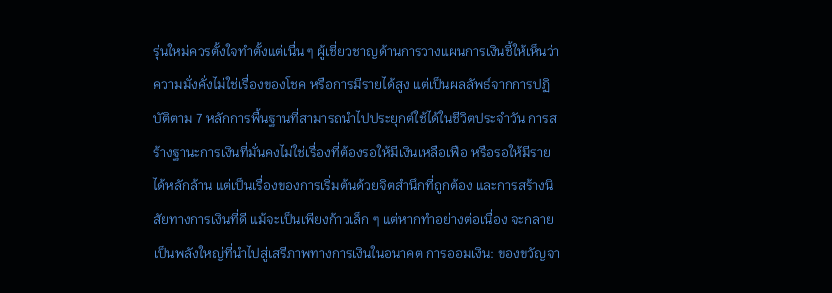รุ่นใหม่ควรตั้งใจทำตั้งแต่เนื่น ๆ ผู้เชี่ยวชาญด้านการวางแผนการเงินชี้ให้เห็นว่า ความมั่งคั่งไม่ใช่เรื่องของโชค หรือการมีรายได้สูง แต่เป็นผลลัพธ์จากการปฏิบัติตาม 7 หลักการพื้นฐานที่สามารถนำไปประยุกต์ใช้ได้ในชีวิตประจำวัน การสร้างฐานะการเงินที่มั่นคงไม่ใช่เรื่องที่ต้องรอให้มีเงินเหลือเฟือ หรือรอให้มีรายได้หลักล้าน แต่เป็นเรื่องของการเริ่มต้นด้วยจิตสำนึกที่ถูกต้อง และการสร้างนิสัยทางการเงินที่ดี แม้จะเป็นเพียงก้าวเล็ก ๆ แต่หากทำอย่างต่อเนื่อง จะกลายเป็นพลังใหญ่ที่นำไปสู่เสรีภาพทางการเงินในอนาคต การออมเงิน: ของขวัญจา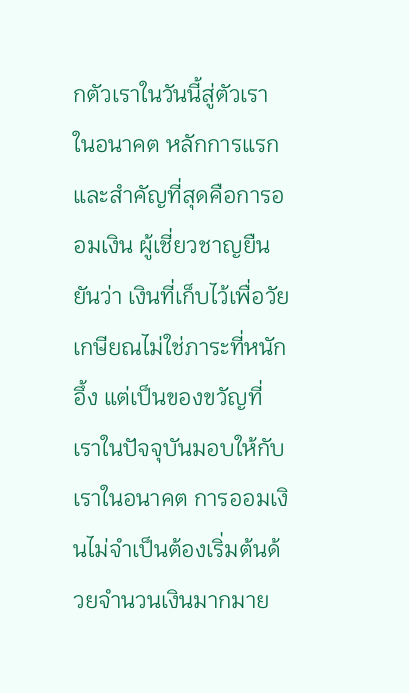กตัวเราในวันนี้สู่ตัวเราในอนาคต หลักการแรกและสำคัญที่สุดคือการออมเงิน ผู้เชี่ยวชาญยืนยันว่า เงินที่เก็บไว้เพื่อวัยเกษียณไม่ใช่ภาระที่หนักอึ้ง แต่เป็นของขวัญที่เราในปัจจุบันมอบให้กับเราในอนาคต การออมเงินไม่จำเป็นต้องเริ่มต้นด้วยจำนวนเงินมากมาย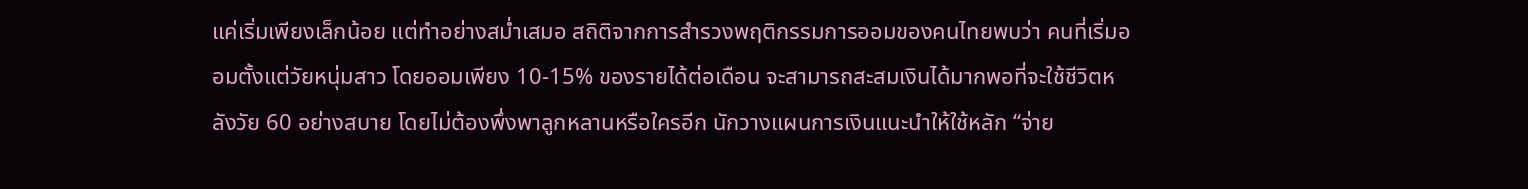แค่เริ่มเพียงเล็กน้อย แต่ทำอย่างสม่ำเสมอ สถิติจากการสำรวงพฤติกรรมการออมของคนไทยพบว่า คนที่เริ่มออมตั้งแต่วัยหนุ่มสาว โดยออมเพียง 10-15% ของรายได้ต่อเดือน จะสามารถสะสมเงินได้มากพอที่จะใช้ชีวิตหลังวัย 60 อย่างสบาย โดยไม่ต้องพึ่งพาลูกหลานหรือใครอีก นักวางแผนการเงินแนะนำให้ใช้หลัก “จ่าย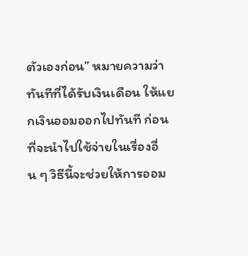ตัวเองก่อน” หมายความว่า ทันทีที่ได้รับเงินเดือน ให้แยกเงินออมออกไปทันที ก่อนที่จะนำไปใช้จ่ายในเรื่องอื่น ๆ วิธีนี้จะช่วยให้การออม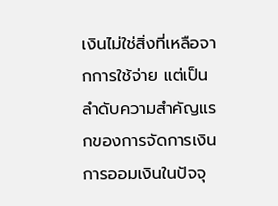เงินไม่ใช่สิ่งที่เหลือจากการใช้จ่าย แต่เป็นลำดับความสำคัญแรกของการจัดการเงิน การออมเงินในปัจจุ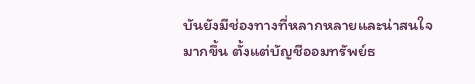บันยังมีช่องทางที่หลากหลายและน่าสนใจมากขึ้น ตั้งแต่บัญชีออมทรัพย์ธ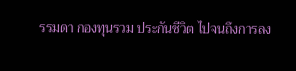รรมดา กองทุนรวม ประกันชีวิต ไปจนถึงการลง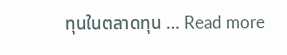ทุนในตลาดทุน … Read more